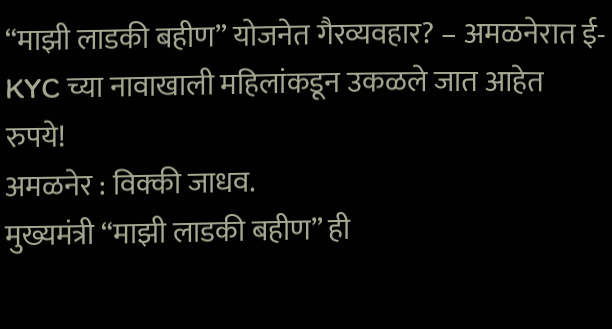“माझी लाडकी बहीण” योजनेत गैरव्यवहार? – अमळनेरात ई-KYC च्या नावाखाली महिलांकडून उकळले जात आहेत रुपये!
अमळनेर : विक्की जाधव.
मुख्यमंत्री “माझी लाडकी बहीण” ही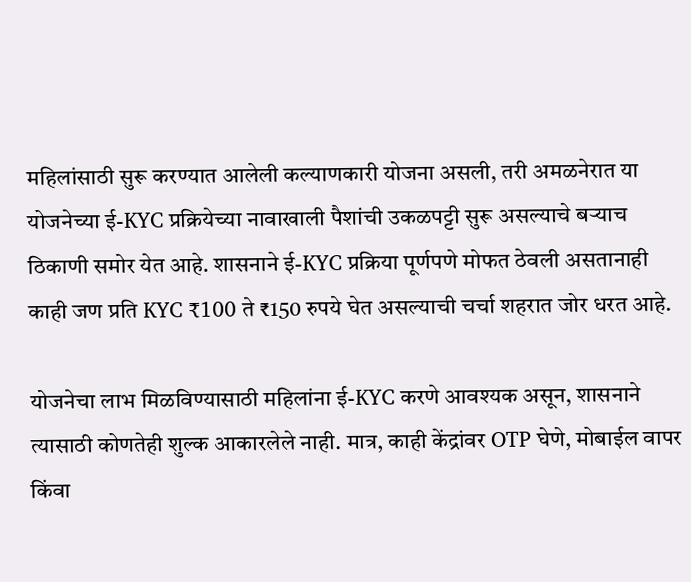महिलांसाठी सुरू करण्यात आलेली कल्याणकारी योजना असली, तरी अमळनेरात या योजनेच्या ई-KYC प्रक्रियेच्या नावाखाली पैशांची उकळपट्टी सुरू असल्याचे बऱ्याच ठिकाणी समोर येत आहे. शासनाने ई-KYC प्रक्रिया पूर्णपणे मोफत ठेवली असतानाही काही जण प्रति KYC ₹100 ते ₹150 रुपये घेत असल्याची चर्चा शहरात जोर धरत आहे.

योजनेचा लाभ मिळविण्यासाठी महिलांना ई-KYC करणे आवश्यक असून, शासनाने त्यासाठी कोणतेही शुल्क आकारलेले नाही. मात्र, काही केंद्रांवर OTP घेणे, मोबाईल वापर किंवा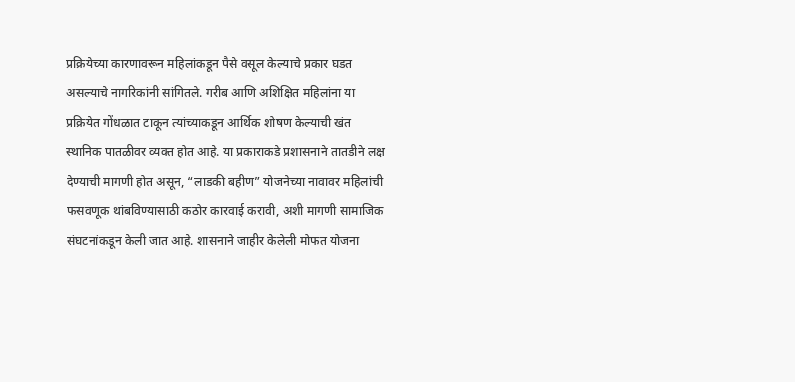प्रक्रियेच्या कारणावरून महिलांकडून पैसे वसूल केल्याचे प्रकार घडत असल्याचे नागरिकांनी सांगितले. गरीब आणि अशिक्षित महिलांना या प्रक्रियेत गोंधळात टाकून त्यांच्याकडून आर्थिक शोषण केल्याची खंत स्थानिक पातळीवर व्यक्त होत आहे. या प्रकाराकडे प्रशासनाने तातडीने लक्ष देण्याची मागणी होत असून, “लाडकी बहीण” योजनेच्या नावावर महिलांची फसवणूक थांबविण्यासाठी कठोर कारवाई करावी, अशी मागणी सामाजिक संघटनांकडून केली जात आहे. शासनाने जाहीर केलेली मोफत योजना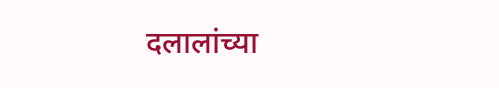दलालांच्या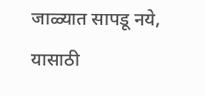जाळ्यात सापडू नये, यासाठी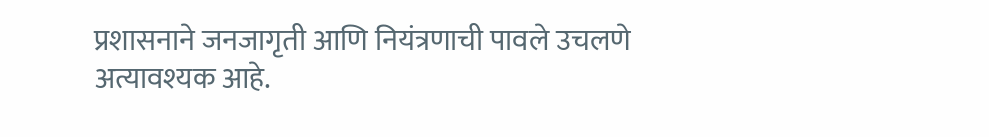प्रशासनाने जनजागृती आणि नियंत्रणाची पावले उचलणे अत्यावश्यक आहे.